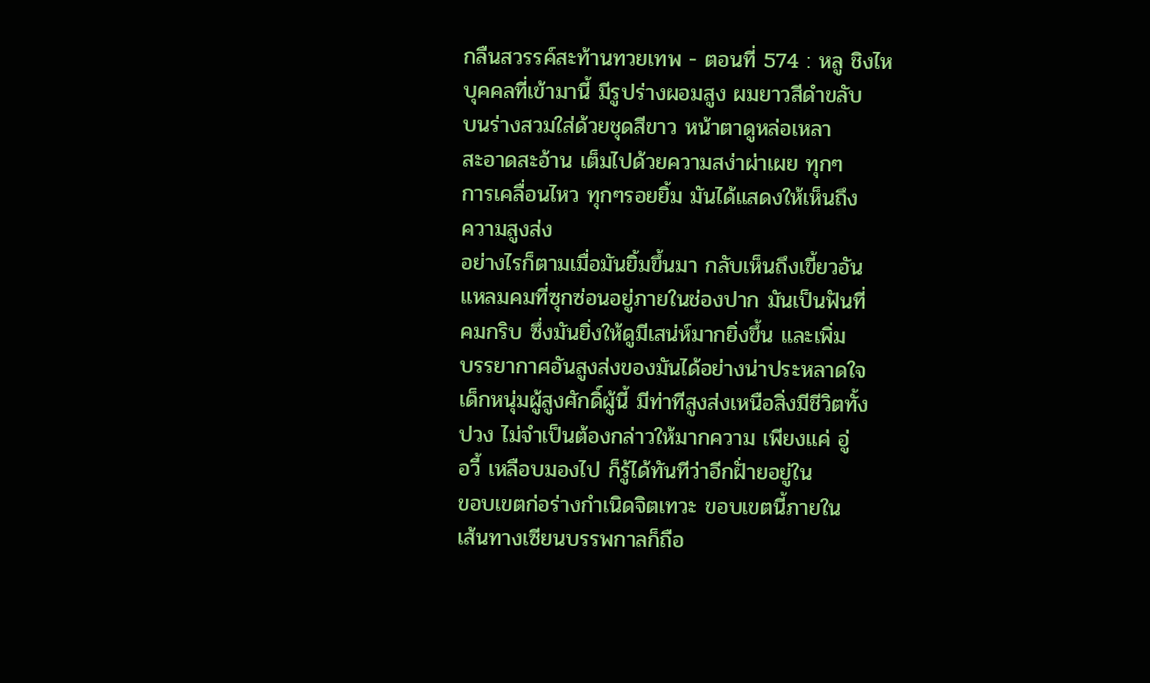กลืนสวรรค์สะท้านทวยเทพ - ตอนที่ 574 : หลู ชิงไห
บุคคลที่เข้ามานี้ มีรูปร่างผอมสูง ผมยาวสีดำขลับ
บนร่างสวมใส่ด้วยชุดสีขาว หน้าตาดูหล่อเหลา
สะอาดสะอ้าน เต็มไปด้วยความสง่าผ่าเผย ทุกๆ
การเคลื่อนไหว ทุกๆรอยยิ้ม มันได้แสดงให้เห็นถึง
ความสูงส่ง
อย่างไรก็ตามเมื่อมันยิ้มขึ้นมา กลับเห็นถึงเขี้ยวอัน
แหลมคมที่ซุกซ่อนอยู่ภายในช่องปาก มันเป็นฟันที่
คมกริบ ซึ่งมันยิ่งให้ดูมีเสน่ห์มากยิ่งขึ้น และเพิ่ม
บรรยากาศอันสูงส่งของมันได้อย่างน่าประหลาดใจ
เด็กหนุ่มผู้สูงศักดิ์ผู้นี้ มีท่าทีสูงส่งเหนือสิ่งมีชีวิตทั้ง
ปวง ไม่จำเป็นต้องกล่าวให้มากความ เพียงแค่ อู่
อวี้ เหลือบมองไป ก็รู้ได้ทันทีว่าอีกฝั่ายอยู่ใน
ขอบเขตก่อร่างกำเนิดจิตเทวะ ขอบเขตนี้ภายใน
เส้นทางเซียนบรรพกาลก็ถือ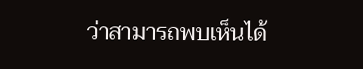ว่าสามารถพบเห็นได้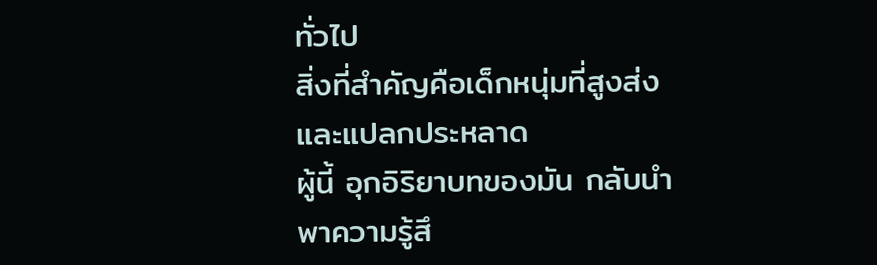ทั่วไป
สิ่งที่สำคัญคือเด็กหนุ่มที่สูงส่งและแปลกประหลาด
ผู้นี้ อุกอิริยาบทของมัน กลับนำพาความรู้สึ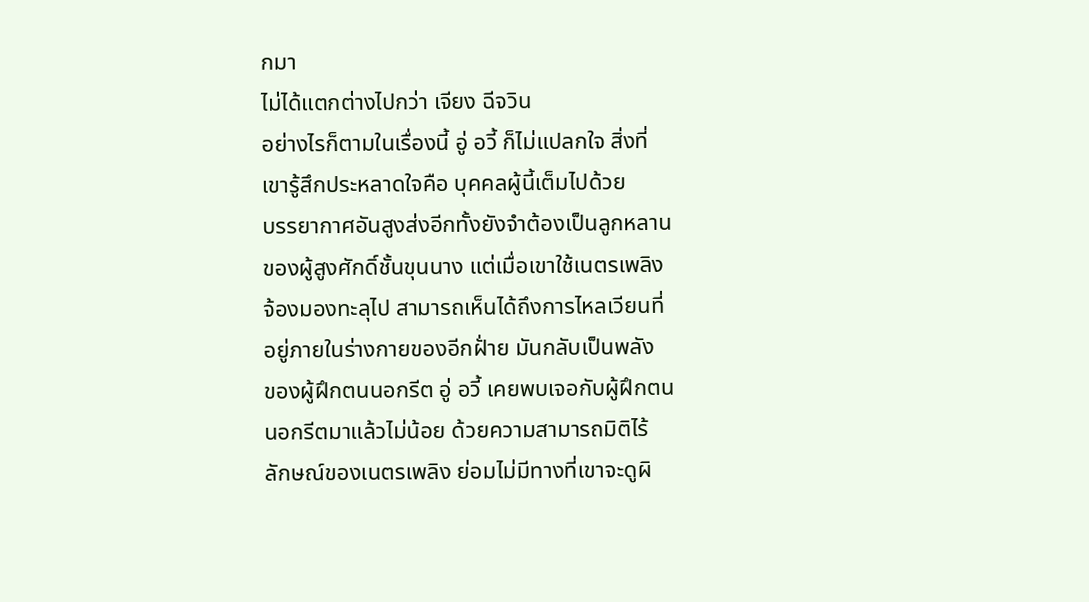กมา
ไม่ได้แตกต่างไปกว่า เจียง ฉีจวิน
อย่างไรก็ตามในเรื่องนี้ อู่ อวี้ ก็ไม่แปลกใจ สิ่งที่
เขารู้สึกประหลาดใจคือ บุคคลผู้นี้เต็มไปด้วย
บรรยากาศอันสูงส่งอีกทั้งยังจำต้องเป็นลูกหลาน
ของผู้สูงศักดิ์ชั้นขุนนาง แต่เมื่อเขาใช้เนตรเพลิง
จ้องมองทะลุไป สามารถเห็นได้ถึงการไหลเวียนที่
อยู่ภายในร่างกายของอีกฝั่าย มันกลับเป็นพลัง
ของผู้ฝึกตนนอกรีต อู่ อวี้ เคยพบเจอกับผู้ฝึกตน
นอกรีตมาแล้วไม่น้อย ด้วยความสามารถมิติไร้
ลักษณ์ของเนตรเพลิง ย่อมไม่มีทางที่เขาจะดูผิ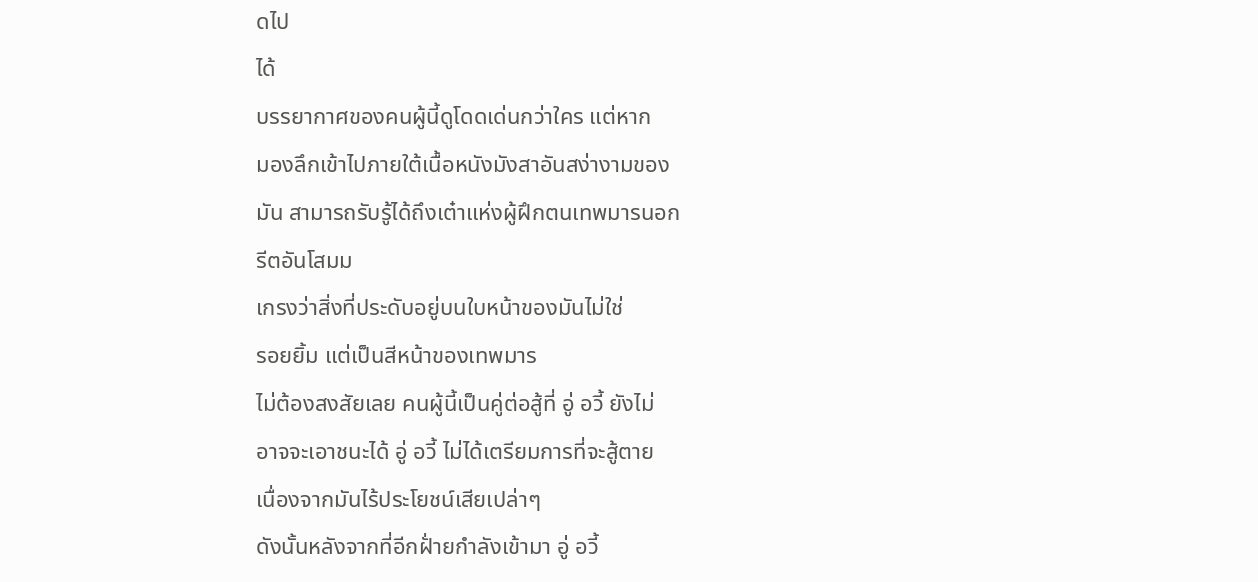ดไป
ได้
บรรยากาศของคนผู้นี้ดูโดดเด่นกว่าใคร แต่หาก
มองลึกเข้าไปภายใต้เนื้อหนังมังสาอันสง่างามของ
มัน สามารถรับรู้ได้ถึงเต๋าแห่งผู้ฝึกตนเทพมารนอก
รีตอันโสมม
เกรงว่าสิ่งที่ประดับอยู่บนใบหน้าของมันไม่ใช่
รอยยิ้ม แต่เป็นสีหน้าของเทพมาร
ไม่ต้องสงสัยเลย คนผู้นี้เป็นคู่ต่อสู้ที่ อู่ อวี้ ยังไม่
อาจจะเอาชนะได้ อู่ อวี้ ไม่ได้เตรียมการที่จะสู้ตาย
เนื่องจากมันไร้ประโยชน์เสียเปล่าๆ
ดังนั้นหลังจากที่อีกฝั่ายกำลังเข้ามา อู่ อวี้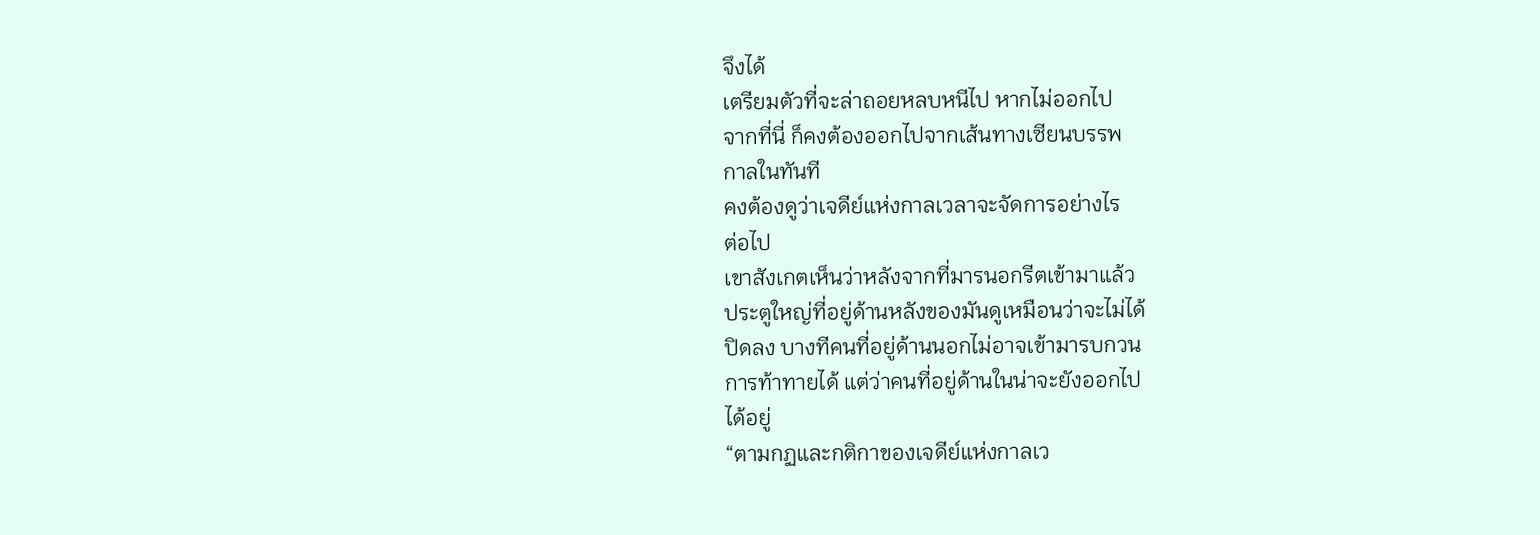จึงได้
เตรียมตัวที่จะล่าถอยหลบหนีไป หากไม่ออกไป
จากที่นี่ ก็คงต้องออกไปจากเส้นทางเซียนบรรพ
กาลในทันที
คงต้องดูว่าเจดีย์แห่งกาลเวลาจะจัดการอย่างไร
ต่อไป
เขาสังเกตเห็นว่าหลังจากที่มารนอกรีตเข้ามาแล้ว
ประตูใหญ่ที่อยู่ด้านหลังของมันดูเหมือนว่าจะไม่ได้
ปิดลง บางทีคนที่อยู่ด้านนอกไม่อาจเข้ามารบกวน
การท้าทายได้ แต่ว่าคนที่อยู่ด้านในน่าจะยังออกไป
ได้อยู่
“ตามกฏและกติกาของเจดีย์แห่งกาลเว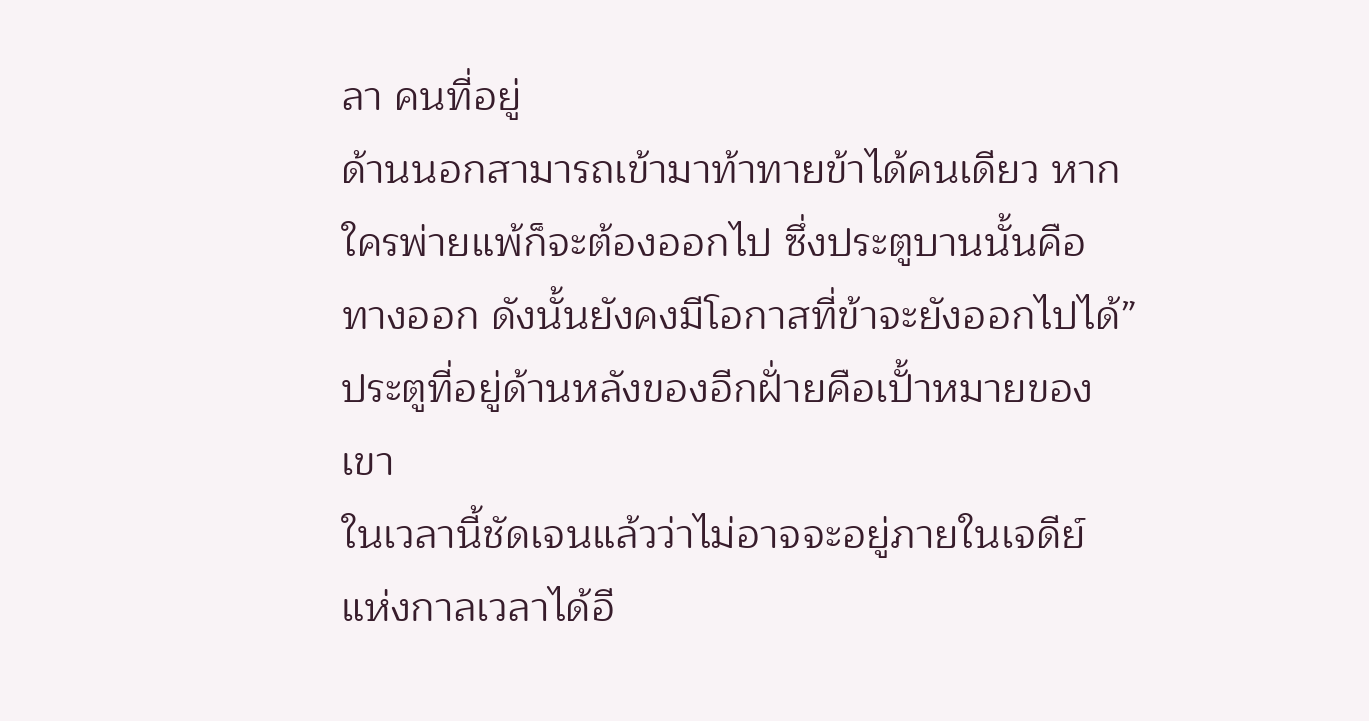ลา คนที่อยู่
ด้านนอกสามารถเข้ามาท้าทายข้าได้คนเดียว หาก
ใครพ่ายแพ้ก็จะต้องออกไป ซึ่งประตูบานนั้นคือ
ทางออก ดังนั้นยังคงมีโอกาสที่ข้าจะยังออกไปได้”
ประตูที่อยู่ด้านหลังของอีกฝั่ายคือเปั้าหมายของ
เขา
ในเวลานี้ชัดเจนแล้วว่าไม่อาจจะอยู่ภายในเจดีย์
แห่งกาลเวลาได้อี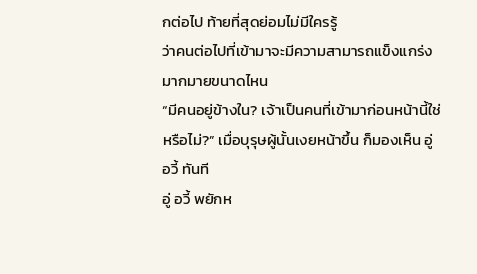กต่อไป ท้ายที่สุดย่อมไม่มีใครรู้
ว่าคนต่อไปที่เข้ามาจะมีความสามารถแข็งแกร่ง
มากมายขนาดไหน
“มีคนอยู่ข้างใน? เจ้าเป็นคนที่เข้ามาก่อนหน้านี้ใช่
หรือไม่?” เมื่อบุรุษผู้นั้นเงยหน้าขึ้น ก็มองเห็น อู่
อวี้ ทันที
อู่ อวี้ พยักห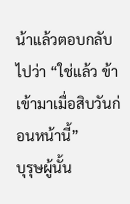น้าแล้วตอบกลับไปว่า “ใช่แล้ว ข้า
เข้ามาเมื่อสิบวันก่อนหน้านี้”
บุรุษผู้นั้น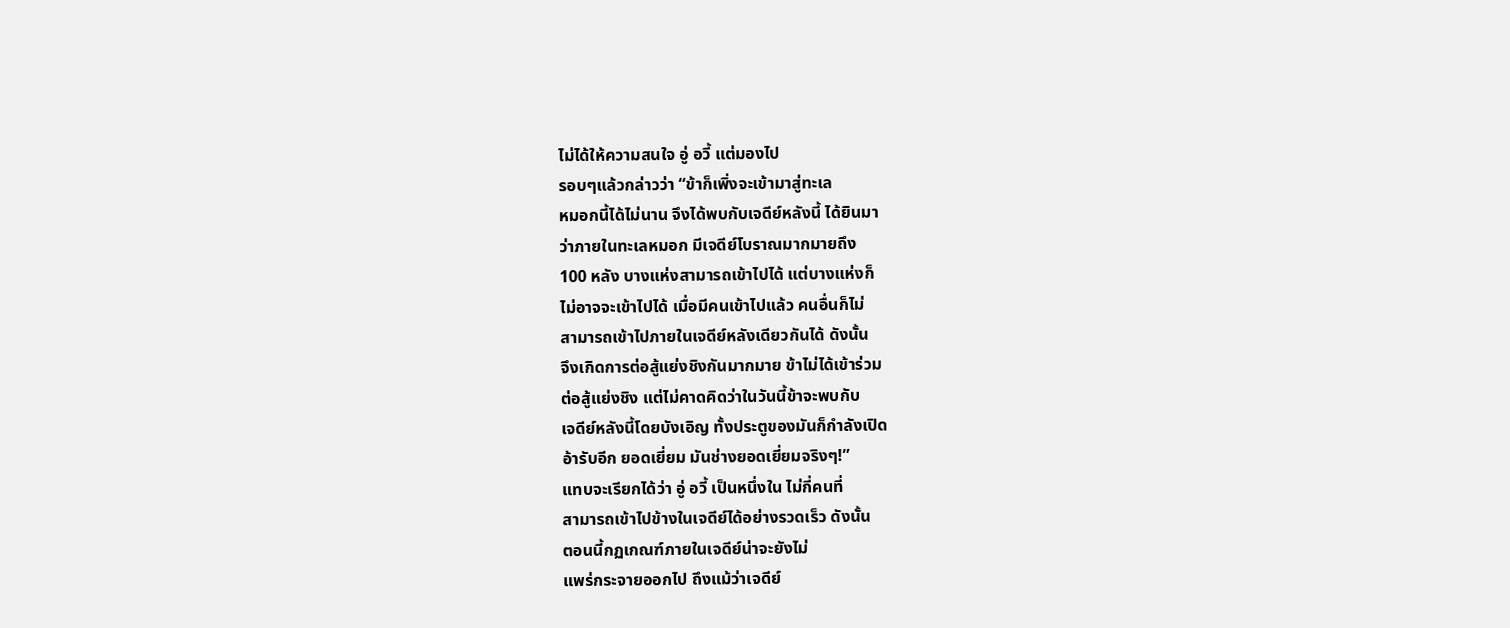ไม่ได้ให้ความสนใจ อู่ อวี้ แต่มองไป
รอบๆแล้วกล่าวว่า “ข้าก็เพิ่งจะเข้ามาสู่ทะเล
หมอกนี้ได้ไม่นาน จึงได้พบกับเจดีย์หลังนี้ ได้ยินมา
ว่าภายในทะเลหมอก มีเจดีย์โบราณมากมายถึง
100 หลัง บางแห่งสามารถเข้าไปได้ แต่บางแห่งก็
ไม่อาจจะเข้าไปได้ เมื่อมีคนเข้าไปแล้ว คนอื่นก็ไม่
สามารถเข้าไปภายในเจดีย์หลังเดียวกันได้ ดังนั้น
จึงเกิดการต่อสู้แย่งชิงกันมากมาย ข้าไม่ได้เข้าร่วม
ต่อสู้แย่งชิง แต่ไม่คาดคิดว่าในวันนี้ข้าจะพบกับ
เจดีย์หลังนี้โดยบังเอิญ ทั้งประตูของมันก็กำลังเปิด
อ้ารับอีก ยอดเยี่ยม มันช่างยอดเยี่ยมจริงๆ!”
แทบจะเรียกได้ว่า อู่ อวี้ เป็นหนึ่งใน ไม่กี่คนที่
สามารถเข้าไปข้างในเจดีย์ได้อย่างรวดเร็ว ดังนั้น
ตอนนี้กฏเกณฑ์ภายในเจดีย์น่าจะยังไม่
แพร่กระจายออกไป ถึงแม้ว่าเจดีย์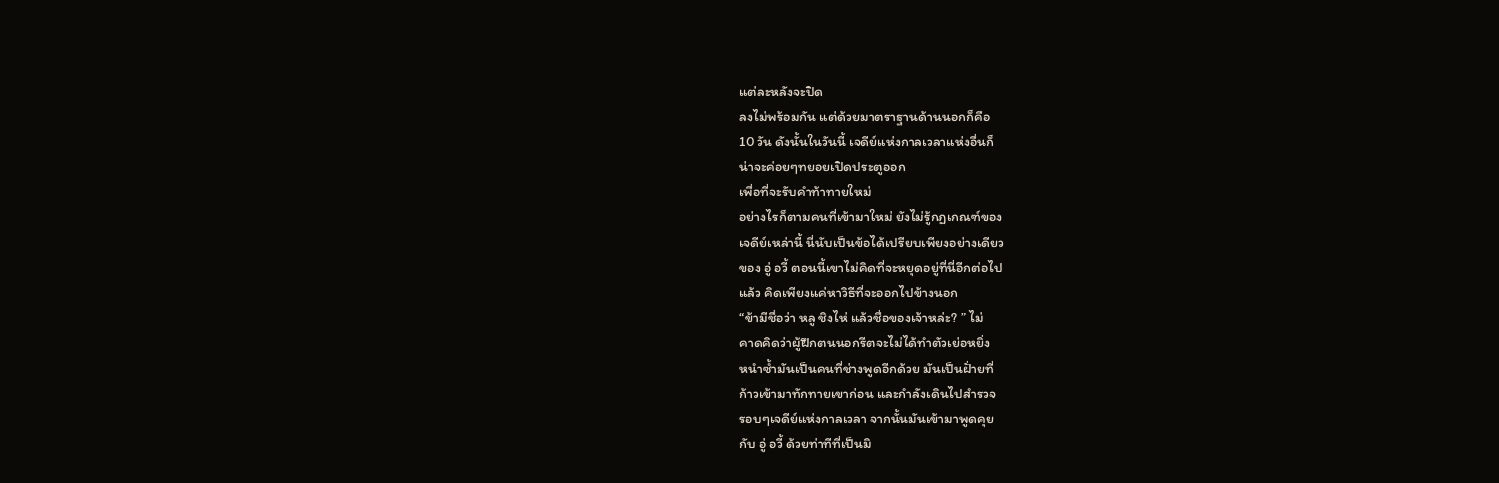แต่ละหลังจะปิด
ลงไม่พร้อมกัน แต่ด้วยมาตราฐานด้านนอกก็คือ
10 วัน ดังนั้นในวันนี้ เจดีย์แห่งกาลเวลาแห่งอื่นก็
น่าจะค่อยๆทยอยเปิดประตูออก
เพื่อที่จะรับคำท้าทายใหม่
อย่างไรก็ตามคนที่เข้ามาใหม่ ยังไม่รู้กฏเกณฑ์ของ
เจดีย์เหล่านี้ นี่นับเป็นข้อได้เปรียบเพียงอย่างเดียว
ของ อู่ อวี้ ตอนนี้เขาไม่คิดที่จะหยุดอยู่ที่นี่อีกต่อไป
แล้ว คิดเพียงแค่หาวิธีที่จะออกไปข้างนอก
“ข้ามีชื่อว่า หลู ชิงไห่ แล้วชื่อของเจ้าหล่ะ? ” ไม่
คาดคิดว่าผู้ฝึกตนนอกรีตจะไม่ได้ทำตัวเย่อหยิ่ง
หนำซ้ำมันเป็นคนที่ช่างพูดอีกด้วย มันเป็นฝั่ายที่
ก้าวเข้ามาทักทายเขาก่อน และกำลังเดินไปสำรวจ
รอบๆเจดีย์แห่งกาลเวลา จากนั้นมันเข้ามาพูดคุย
กับ อู่ อวี้ ด้วยท่าทีที่เป็นมิ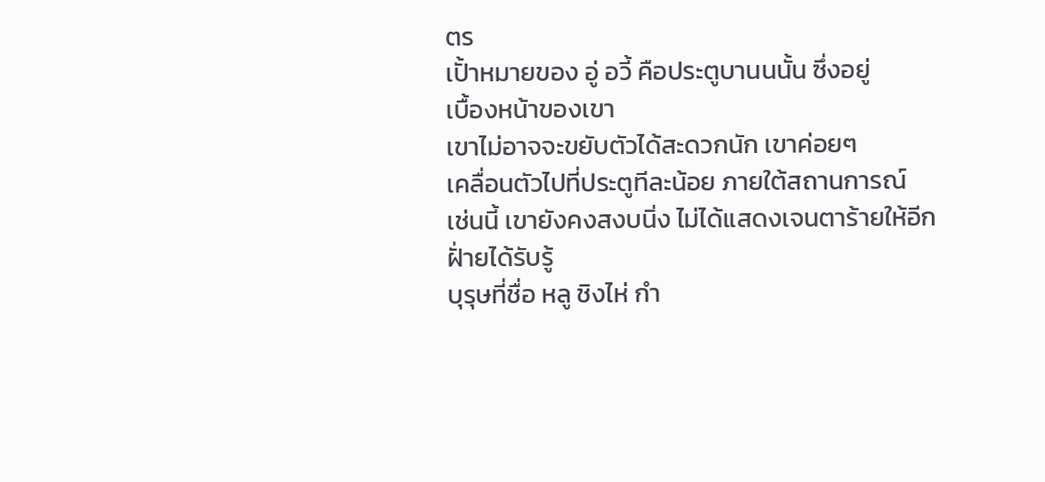ตร
เปั้าหมายของ อู่ อวี้ คือประตูบานนนั้น ซึ่งอยู่
เบื้องหน้าของเขา
เขาไม่อาจจะขยับตัวได้สะดวกนัก เขาค่อยๆ
เคลื่อนตัวไปที่ประตูทีละน้อย ภายใต้สถานการณ์
เช่นนี้ เขายังคงสงบนิ่ง ไม่ได้แสดงเจนตาร้ายให้อีก
ฝั่ายได้รับรู้
บุรุษที่ชื่อ หลู ชิงไห่ กำ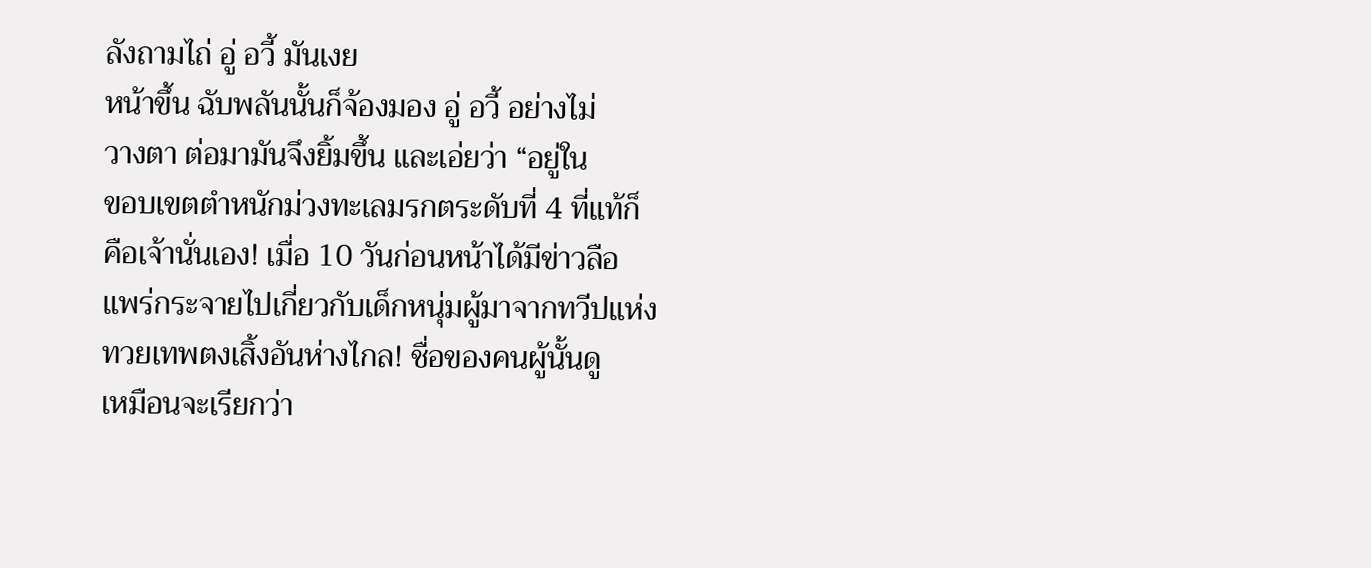ลังถามไถ่ อู่ อวี้ มันเงย
หน้าขึ้น ฉับพลันนั้นก็จ้องมอง อู่ อวี้ อย่างไม่
วางตา ต่อมามันจึงยิ้มขึ้น และเอ่ยว่า “อยู่ใน
ขอบเขตตำหนักม่วงทะเลมรกตระดับที่ 4 ที่แท้ก็
คือเจ้านั่นเอง! เมื่อ 10 วันก่อนหน้าได้มีข่าวลือ
แพร่กระจายไปเกี่ยวกับเด็กหนุ่มผู้มาจากทวีปแห่ง
ทวยเทพตงเสิ้งอันห่างไกล! ชื่อของคนผู้นั้นดู
เหมือนจะเรียกว่า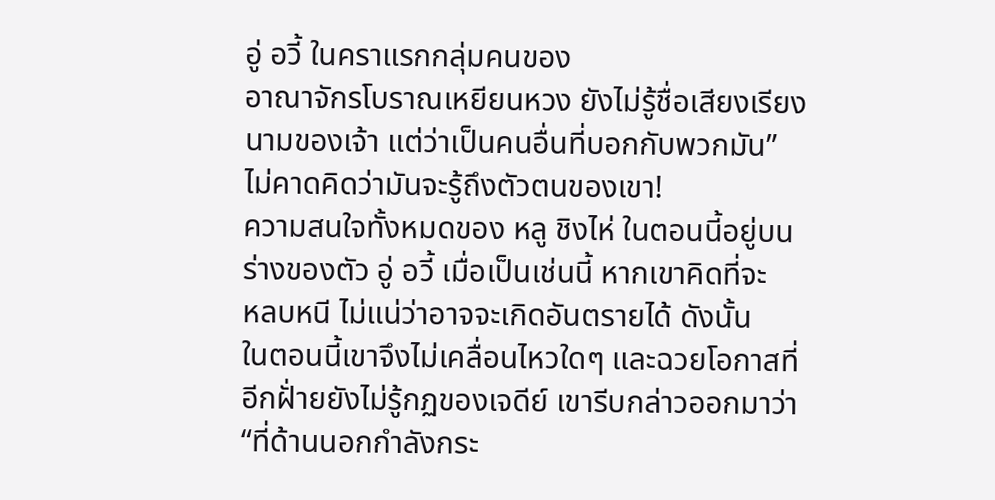อู่ อวี้ ในคราแรกกลุ่มคนของ
อาณาจักรโบราณเหยียนหวง ยังไม่รู้ชื่อเสียงเรียง
นามของเจ้า แต่ว่าเป็นคนอื่นที่บอกกับพวกมัน”
ไม่คาดคิดว่ามันจะรู้ถึงตัวตนของเขา!
ความสนใจทั้งหมดของ หลู ชิงไห่ ในตอนนี้อยู่บน
ร่างของตัว อู่ อวี้ เมื่อเป็นเช่นนี้ หากเขาคิดที่จะ
หลบหนี ไม่แน่ว่าอาจจะเกิดอันตรายได้ ดังนั้น
ในตอนนี้เขาจึงไม่เคลื่อนไหวใดๆ และฉวยโอกาสที่
อีกฝั่ายยังไม่รู้กฏของเจดีย์ เขารีบกล่าวออกมาว่า
“ที่ด้านนอกกำลังกระ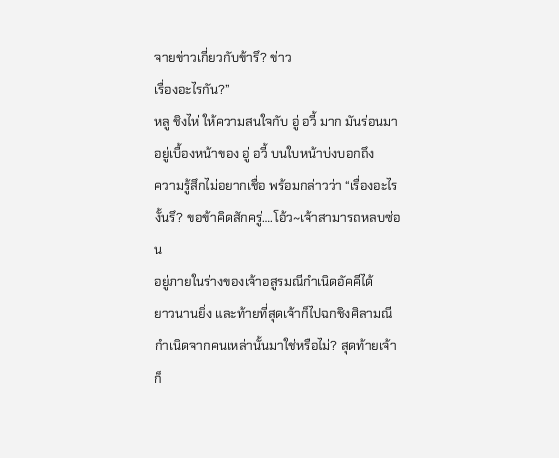จายข่าวเกี่ยวกับข้ารึ? ข่าว
เรื่องอะไรกัน?”
หลู ชิงไห่ ให้ความสนใจกับ อู่ อวี้ มาก มันร่อนมา
อยู่เบื้องหน้าของ อู่ อวี้ บนใบหน้าบ่งบอกถึง
ความรู้สึกไม่อยากเชื่อ พร้อมกล่าวว่า “เรื่องอะไร
งั้นรึ? ขอข้าคิดสักครู่….โอ้ว~เจ้าสามารถหลบซ่อน
อยู่ภายในร่างของเจ้าอสูรมณีกำเนิดอัคคีได้
ยาวนานยิ่ง และท้ายที่สุดเจ้าก็ไปฉกชิงศิลามณี
กำเนิดจากคนเหล่านั้นมาใช่หรือไม่? สุดท้ายเจ้าก็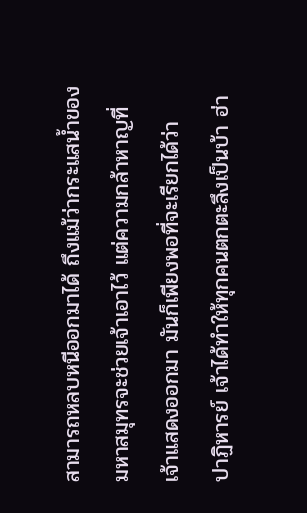สามารถหลบหนีออกมาได้ ถึงแม้ว่ากระแสน้ำของ
มหาสมุทรจะช่วยเจ้าเอาไว้ แต่ความกล้าหาญที่
เจ้าแสดงออกมา มันก็เพียงพอที่จะเรียกได้ว่า
ปาฏิหารย์ เจ้าได้ทำให้ทุกคนตกตะลึงเป็นบ้า ฮ่า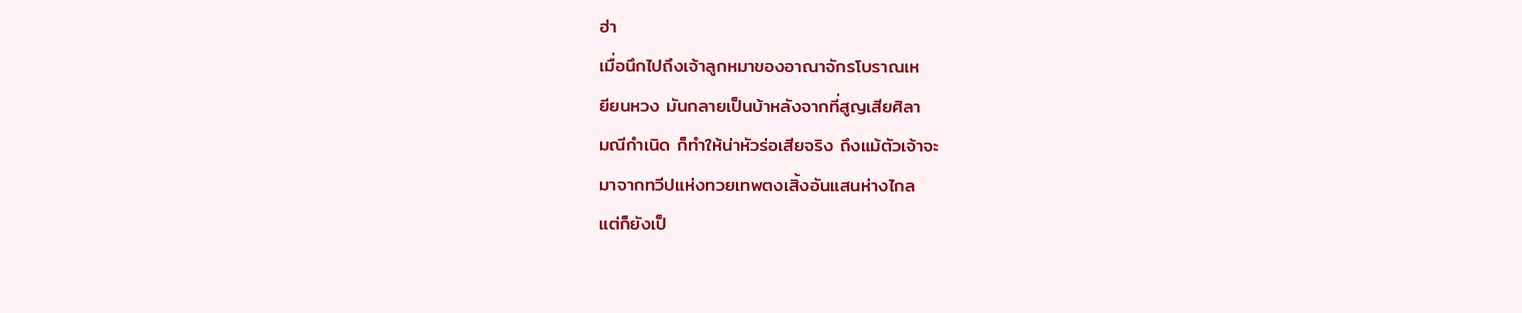ฮ่า
เมื่อนึกไปถึงเจ้าลูกหมาของอาณาจักรโบราณเห
ยียนหวง มันกลายเป็นบ้าหลังจากที่สูญเสียศิลา
มณีกำเนิด ก็ทำให้น่าหัวร่อเสียจริง ถึงแม้ตัวเจ้าจะ
มาจากทวีปแห่งทวยเทพตงเสิ้งอันแสนห่างไกล
แต่ก็ยังเป็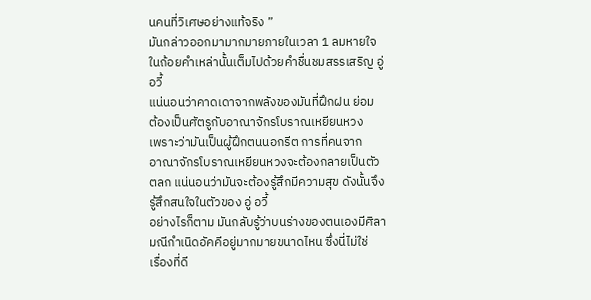นคนที่วิเศษอย่างแท้จริง ”
มันกล่าวออกมามากมายภายในเวลา 1 ลมหายใจ
ในถ้อยคำเหล่านั้นเต็มไปด้วยคำชื่นชมสรรเสริญ อู่
อวี้
แน่นอนว่าคาดเดาจากพลังของมันที่ฝึกฝน ย่อม
ต้องเป็นศัตรูกับอาณาจักรโบราณเหยียนหวง
เพราะว่ามันเป็นผู้ฝึกตนนอกรีต การที่คนจาก
อาณาจักรโบราณเหยียนหวงจะต้องกลายเป็นตัว
ตลก แน่นอนว่ามันจะต้องรู้สึกมีความสุข ดังนั้นจึง
รู้สึกสนใจในตัวของ อู่ อวี้
อย่างไรก็ตาม มันกลับรู้ว่าบนร่างของตนเองมีศิลา
มณีกำเนิดอัคคีอยู่มากมายขนาดไหน ซึ่งนี่ไม่ใช่
เรื่องที่ดี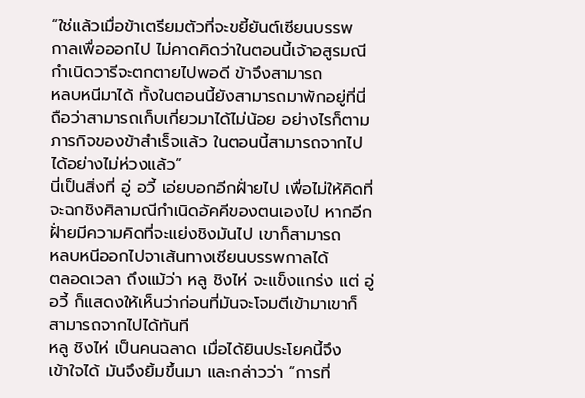“ใช่แล้วเมื่อข้าเตรียมตัวที่จะขยี้ยันต์เซียนบรรพ
กาลเพื่อออกไป ไม่คาดคิดว่าในตอนนี้เจ้าอสูรมณี
กำเนิดวารีจะตกตายไปพอดี ข้าจึงสามารถ
หลบหนีมาได้ ทั้งในตอนนี้ยังสามารถมาพักอยู่ที่นี่
ถือว่าสามารถเก็บเกี่ยวมาได้ไม่น้อย อย่างไรก็ตาม
ภารกิจของข้าสำเร็จแล้ว ในตอนนี้สามารถจากไป
ได้อย่างไม่ห่วงแล้ว”
นี่เป็นสิ่งที่ อู่ อวี้ เอ่ยบอกอีกฝั่ายไป เพื่อไม่ให้คิดที่
จะฉกชิงศิลามณีกำเนิดอัคคีของตนเองไป หากอีก
ฝั่ายมีความคิดที่จะแย่งชิงมันไป เขาก็สามารถ
หลบหนีออกไปจาเส้นทางเซียนบรรพกาลได้
ตลอดเวลา ถึงแม้ว่า หลู ชิงไห่ จะแข็งแกร่ง แต่ อู่
อวี้ ก็แสดงให้เห็นว่าก่อนที่มันจะโจมตีเข้ามาเขาก็
สามารถจากไปได้ทันที
หลู ชิงไห่ เป็นคนฉลาด เมื่อได้ยินประโยคนี้จึง
เข้าใจได้ มันจึงยิ้มขึ้นมา และกล่าวว่า “การที่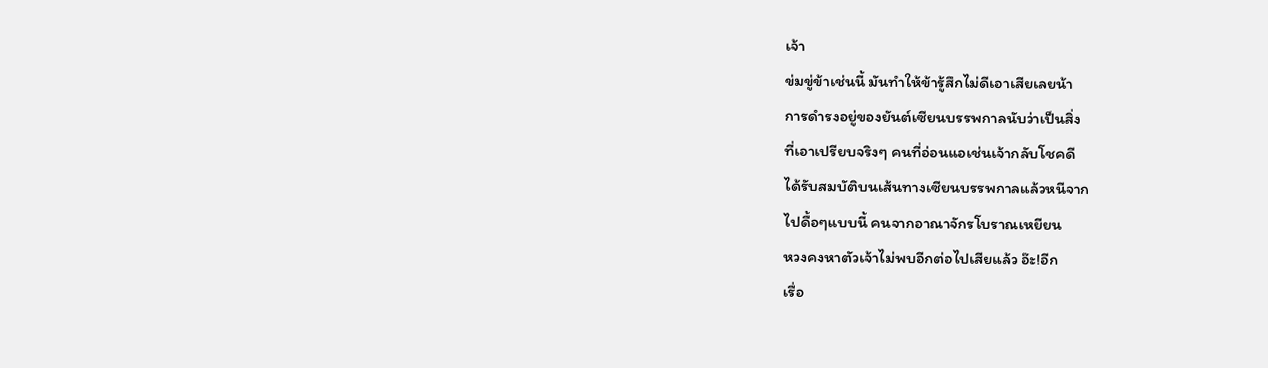เจ้า
ข่มขู่ข้าเช่นนี้ มันทำให้ข้ารู้สึกไม่ดีเอาเสียเลยน้า
การดำรงอยู่ของยันต์เซียนบรรพกาลนับว่าเป็นสิ่ง
ที่เอาเปรียบจริงๆ คนที่อ่อนแอเช่นเจ้ากลับโชคดี
ได้รับสมบัติบนเส้นทางเซียนบรรพกาลแล้วหนีจาก
ไปดื้อๆแบบนี้ คนจากอาณาจักรโบราณเหยียน
หวงคงหาตัวเจ้าไม่พบอีกต่อไปเสียแล้ว อ๊ะ!อีก
เรื่อ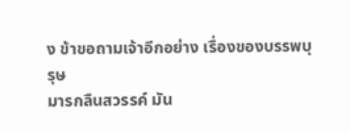ง ข้าขอถามเจ้าอีกอย่าง เรื่องของบรรพบุรุษ
มารกลืนสวรรค์ มัน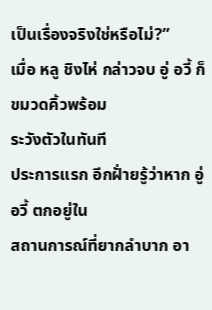เป็นเรื่องจริงใช่หรือไม่?”
เมื่อ หลู ชิงไห่ กล่าวจบ อู่ อวี้ ก็ขมวดคิ้วพร้อม
ระวังตัวในทันที
ประการแรก อีกฝั่ายรู้ว่าหาก อู่ อวี้ ตกอยู่ใน
สถานการณ์ที่ยากลำบาก อา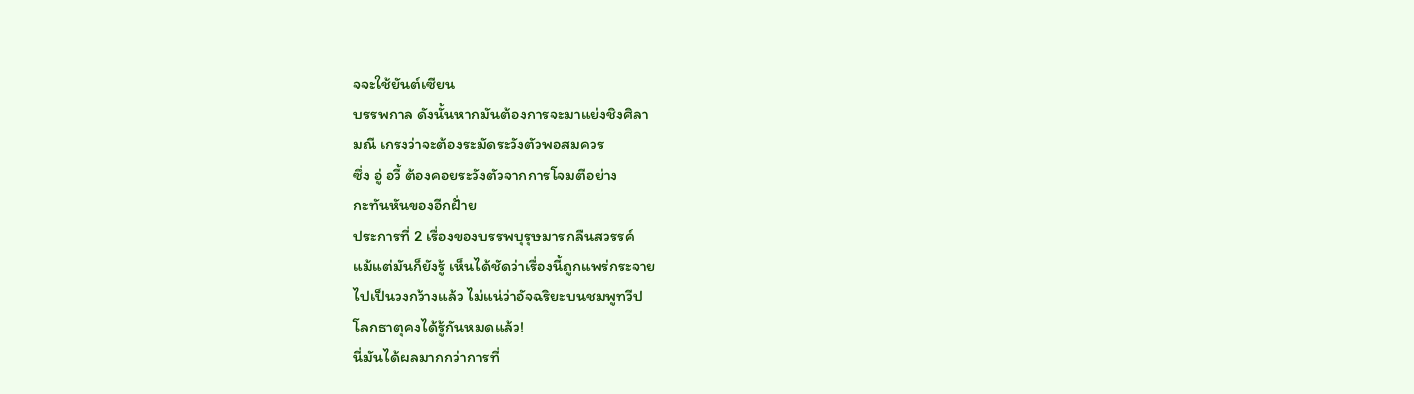จจะใช้ยันต์เซียน
บรรพกาล ดังนั้นหากมันต้องการจะมาแย่งชิงศิลา
มณี เกรงว่าจะต้องระมัดระวังตัวพอสมควร
ซึ่ง อู่ อวี้ ต้องคอยระวังตัวจากการโจมตีอย่าง
กะทันหันของอีกฝั่าย
ประการที่ 2 เรื่องของบรรพบุรุษมารกลืนสวรรค์
แม้แต่มันก็ยังรู้ เห็นได้ชัดว่าเรื่องนี้ถูกแพร่กระจาย
ไปเป็นวงกว้างแล้ว ไม่แน่ว่าอัจฉริยะบนชมพูทวีป
โลกธาตุคงได้รู้กันหมดแล้ว!
นี่มันได้ผลมากกว่าการที่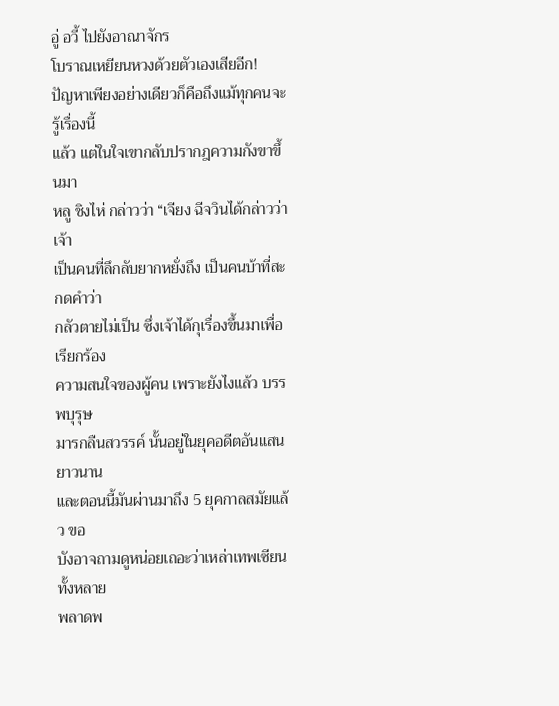อู่ อวี้ ไปยังอาณาจักร
โบราณเหยียนหวงด้วยตัวเองเสียอีก!
ปัญหาเพียงอย่างเดียวก็คือถึงแม้ทุกคนจะรู้เรื่องนี้
แล้ว แต่ในใจเขากลับปรากฎความกังขาขึ้นมา
หลู ชิงไห่ กล่าวว่า “เจียง ฉีจวินได้กล่าวว่า เจ้า
เป็นคนที่ลึกลับยากหยั่งถึง เป็นคนบ้าที่สะกดคำว่า
กลัวตายไม่เป็น ซึ่งเจ้าได้กุเรื่องขึ้นมาเพื่อเรียกร้อง
ความสนใจของผู้คน เพราะยังไงแล้ว บรรพบุรุษ
มารกลืนสวรรค์ นั้นอยู่ในยุคอดีตอันแสนยาวนาน
และตอนนี้มันผ่านมาถึง 5 ยุคกาลสมัยแล้ว ขอ
บังอาจถามดูหน่อยเถอะว่าเหล่าเทพเซียนทั้งหลาย
พลาดพ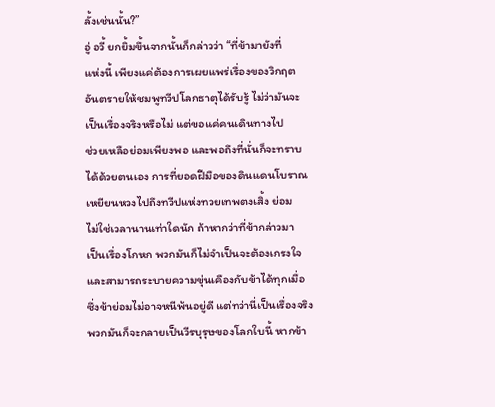ลั้งเช่นนั้น?”
อู่ อวี้ ยกยิ้มขึ้นจากนั้นก็กล่าวว่า “ที่ข้ามายังที่
แห่งนี้ เพียงแค่ต้องการเผยแพร่เรื่องของวิกฤต
อันตรายให้ชมพูทวีปโลกธาตุได้รับรู้ ไม่ว่ามันจะ
เป็นเรื่องจริงหรือไม่ แต่ขอแค่คนเดินทางไป
ช่วยเหลือย่อมเพียงพอ และพอถึงที่นั่นก็จะทราบ
ได้ด้วยตนเอง การที่ยอดฝีมือของดินแดนโบราณ
เหยียนหวงไปถึงทวีปแห่งทวยเทพตงเสิ้ง ย่อม
ไม่ใช่เวลานานเท่าใดนัก ถ้าหากว่าที่ข้ากล่าวมา
เป็นเรื่องโกหก พวกมันก็ไม่จำเป็นจะต้องเกรงใจ
และสามารถระบายความขุ่นเคืองกับข้าได้ทุกเมื่อ
ซึ่งข้าย่อมไม่อาจหนีพ้นอยู่ดี แต่ทว่านี่เป็นเรื่องจริง
พวกมันก็จะกลายเป็นวีรบุรุษของโลกใบนี้ หากข้า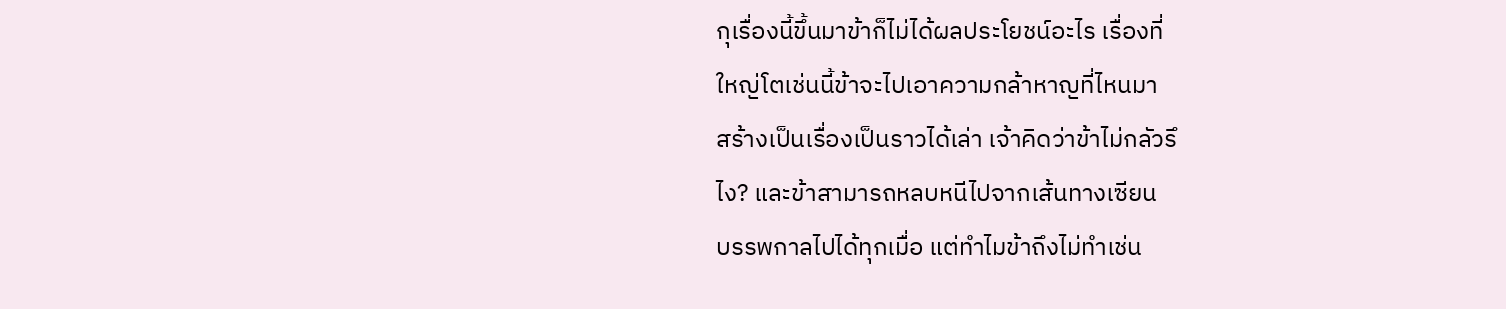กุเรื่องนี้ขึ้นมาข้าก็ไม่ได้ผลประโยชน์อะไร เรื่องที่
ใหญ่โตเช่นนี้ข้าจะไปเอาความกล้าหาญที่ไหนมา
สร้างเป็นเรื่องเป็นราวได้เล่า เจ้าคิดว่าข้าไม่กลัวรึ
ไง? และข้าสามารถหลบหนีไปจากเส้นทางเซียน
บรรพกาลไปได้ทุกเมื่อ แต่ทำไมข้าถึงไม่ทำเช่น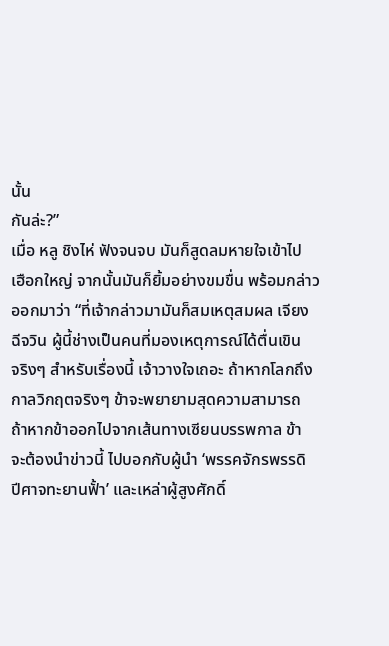นั้น
กันล่ะ?”
เมื่อ หลู ชิงไห่ ฟังจนจบ มันก็สูดลมหายใจเข้าไป
เฮือกใหญ่ จากนั้นมันก็ยิ้มอย่างขมขื่น พร้อมกล่าว
ออกมาว่า “ที่เจ้ากล่าวมามันก็สมเหตุสมผล เจียง
ฉีจวิน ผู้นี้ช่างเป็นคนที่มองเหตุการณ์ได้ตื่นเขิน
จริงๆ สำหรับเรื่องนี้ เจ้าวางใจเถอะ ถ้าหากโลกถึง
กาลวิกฤตจริงๆ ข้าจะพยายามสุดความสามารถ
ถ้าหากข้าออกไปจากเส้นทางเซียนบรรพกาล ข้า
จะต้องนำข่าวนี้ ไปบอกกับผู้นำ ‘พรรคจักรพรรดิ
ปีศาจทะยานฟั้า’ และเหล่าผู้สูงศักดิ์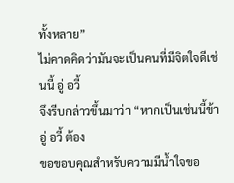ทั้งหลาย”
ไม่คาดคิดว่ามันจะเป็นคนที่มีจิตใจดีเช่นนี้ อู่ อวี้
จึงรีบกล่าวขึ้นมาว่า “หากเป็นเช่นนี้ข้า อู่ อวี้ ต้อง
ขอขอบคุณสำหรับความมีน้ำใจขอ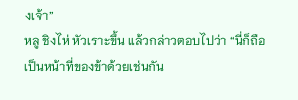งเจ้า”
หลู ชิงไห่ หัวเราะขึ้น แล้วกล่าวตอบไปว่า “นี่ก็ถือ
เป็นหน้าที่ของข้าด้วยเช่นกัน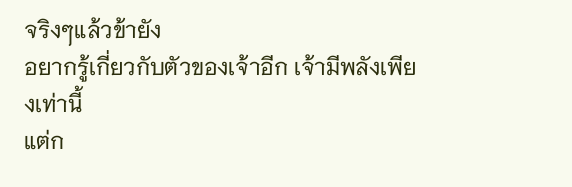จริงๆแล้วข้ายัง
อยากรู้เกี่ยวกับตัวของเจ้าอีก เจ้ามีพลังเพียงเท่านี้
แต่ก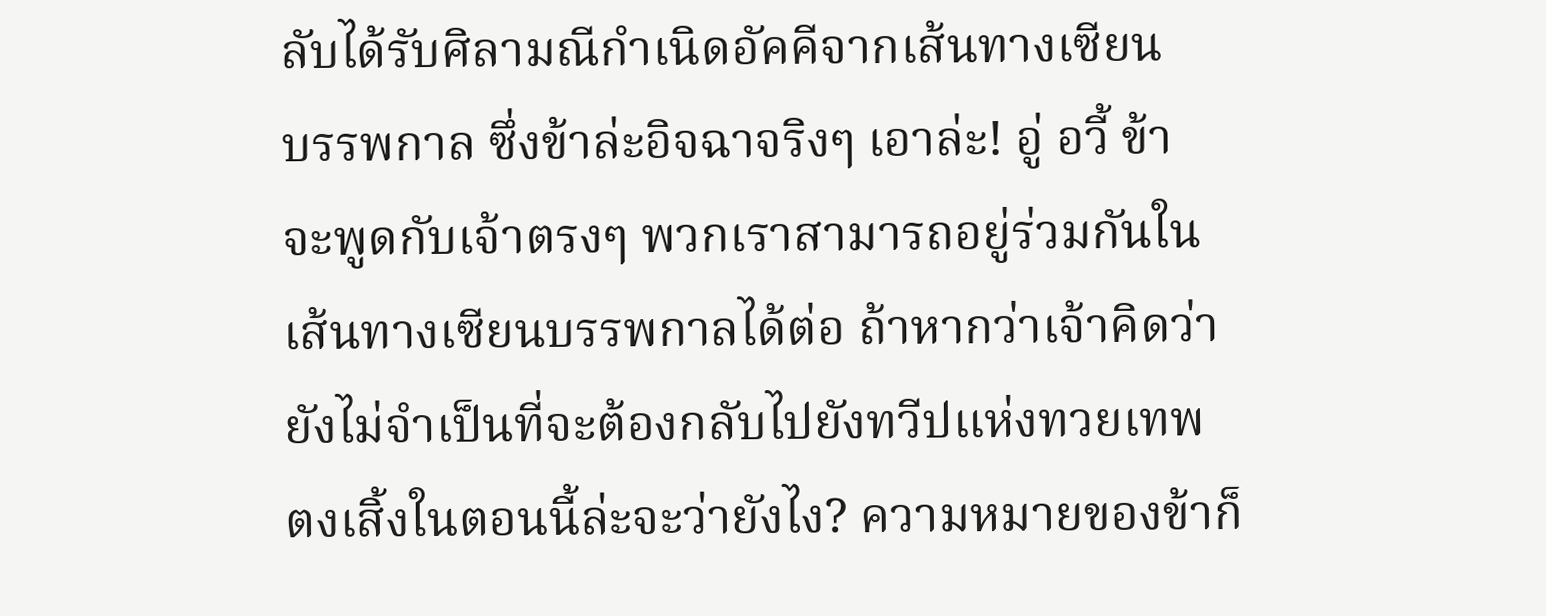ลับได้รับศิลามณีกำเนิดอัคคีจากเส้นทางเซียน
บรรพกาล ซึ่งข้าล่ะอิจฉาจริงๆ เอาล่ะ! อู่ อวี้ ข้า
จะพูดกับเจ้าตรงๆ พวกเราสามารถอยู่ร่วมกันใน
เส้นทางเซียนบรรพกาลได้ต่อ ถ้าหากว่าเจ้าคิดว่า
ยังไม่จำเป็นที่จะต้องกลับไปยังทวีปแห่งทวยเทพ
ตงเสิ้งในตอนนี้ล่ะจะว่ายังไง? ความหมายของข้าก็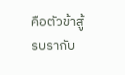คือตัวข้าสู้รบรากับ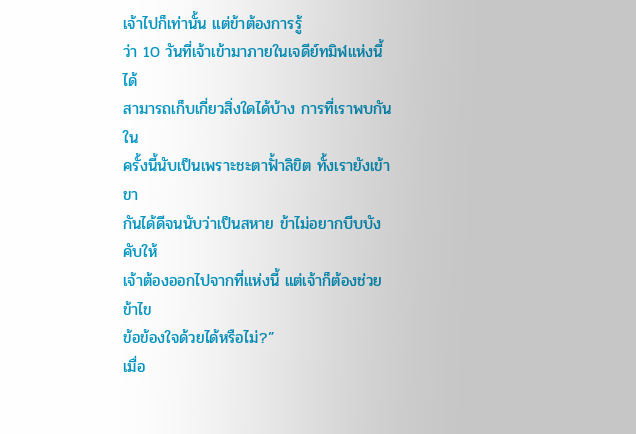เจ้าไปก็เท่านั้น แต่ข้าต้องการรู้
ว่า 10 วันที่เจ้าเข้ามาภายในเจดีย์ทมิฬแห่งนี้ ได้
สามารถเก็บเกี่ยวสิ่งใดได้บ้าง การที่เราพบกันใน
ครั้งนี้นับเป็นเพราะชะตาฟั้าลิขิต ทั้งเรายังเข้าขา
กันได้ดีจนนับว่าเป็นสหาย ข้าไม่อยากบีบบังคับให้
เจ้าต้องออกไปจากที่แห่งนี้ แต่เจ้าก็ต้องช่วยข้าไข
ข้อข้องใจด้วยได้หรือไม่?”
เมื่อ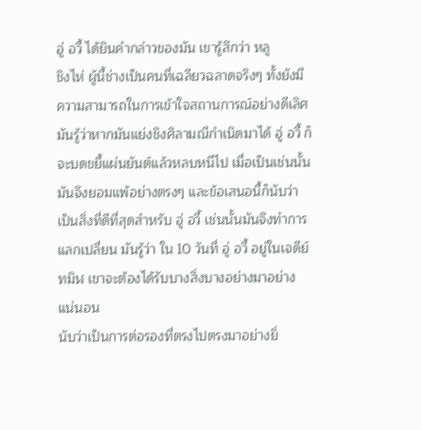อู่ อวี้ ได้ยินคำกล่าวของมัน เขารู้สึกว่า หลู
ชิงไห่ ผู้นี้ช่างเป็นคนที่เฉลียวฉลาดจริงๆ ทั้งยังมี
ความสามารถในการเข้าใจสถานการณ์อย่างดีเลิศ
มันรู้ว่าหากมันแย่งชิงศิลามณีกำเนิดมาได้ อู่ อวี้ ก็
จะบดขยี้แผ่นยันต์แล้วหลบหนีไป เมื่อเป็นเช่นนั้น
มันจึงยอมแพ้อย่างตรงๆ และข้อเสนอนี้ก็นับว่า
เป็นสิ่งที่ดีที่สุดสำหรับ อู่ อวี้ เช่นนั้นมันจึงทำการ
แลกเปลี่ยน มันรู้ว่า ใน 10 วันที่ อู่ อวี้ อยู่ในเจดีย์
ทมิฬ เขาจะต้องได้รับบางสิ่งบางอย่างมาอย่าง
แน่นอน
นับว่าเป็นการต่อรองที่ตรงไปตรงมาอย่างยิ่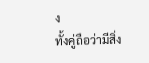ง
ทั้งคู่ถือว่ามีสิ่ง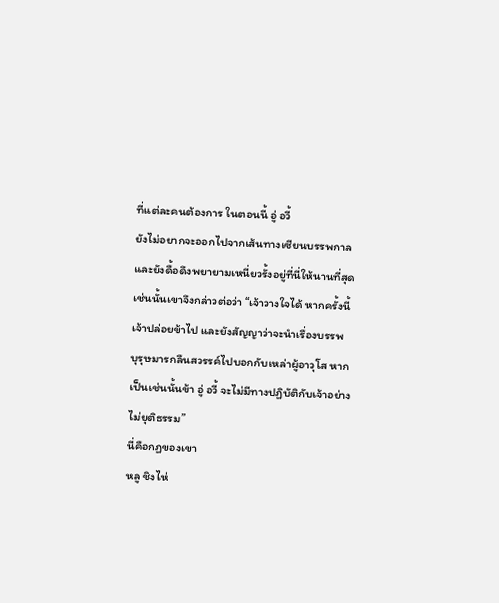ที่แต่ละคนต้องการ ในตอนนี้ อู่ อวี้
ยังไม่อยากจะออกไปจากเส้นทางเซียนบรรพกาล
และยังดื้อดึงพยายามเหนี่ยวรั้งอยู่ที่นี่ให้นานที่สุด
เช่นนั้นเขาจึงกล่าวต่อว่า “เจ้าวางใจได้ หากครั้งนี้
เจ้าปล่อยข้าไป และยังสัญญาว่าจะนำเรื่องบรรพ
บุรุษมารกลืนสวรรค์ไปบอกกับเหล่าผู้อาวุโส หาก
เป็นเช่นนั้นข้า อู่ อวี้ จะไม่มีทางปฏิบัติกับเจ้าอย่าง
ไม่ยุติธรรม”
นี่คือกฏของเขา
หลู ชิงไห่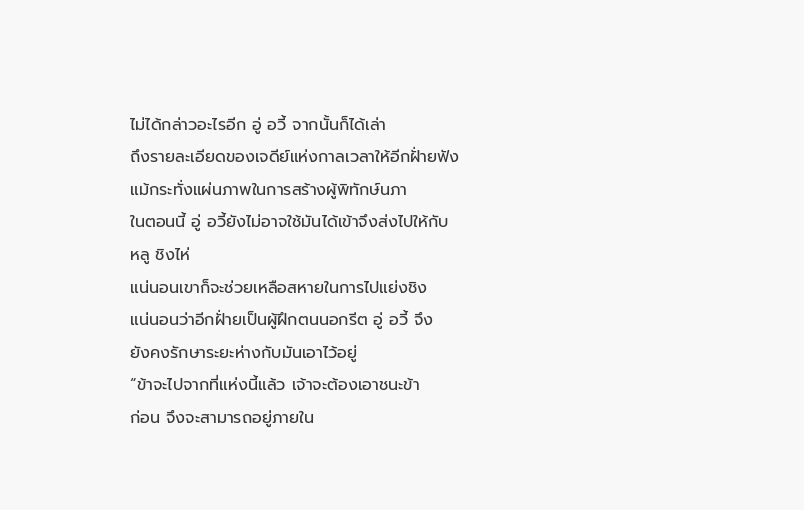ไม่ได้กล่าวอะไรอีก อู่ อวี้ จากนั้นก็ได้เล่า
ถึงรายละเอียดของเจดีย์แห่งกาลเวลาให้อีกฝั่ายฟัง
แม้กระทั่งแผ่นภาพในการสร้างผู้พิทักษ์นภา
ในตอนนี้ อู่ อวี้ยังไม่อาจใช้มันได้เข้าจึงส่งไปให้กับ
หลู ชิงไห่
แน่นอนเขาก็จะช่วยเหลือสหายในการไปแย่งชิง
แน่นอนว่าอีกฝั่ายเป็นผู้ฝึกตนนอกรีต อู่ อวี้ จึง
ยังคงรักษาระยะห่างกับมันเอาไว้อยู่
“ข้าจะไปจากที่แห่งนี้แล้ว เจ้าจะต้องเอาชนะข้า
ก่อน จึงจะสามารถอยู่ภายใน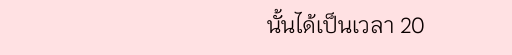นั้นได้เป็นเวลา 20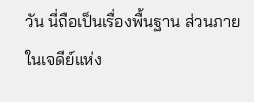วัน นี่ถือเป็นเรื่องพื้นฐาน ส่วนภายในเจดีย์แห่ง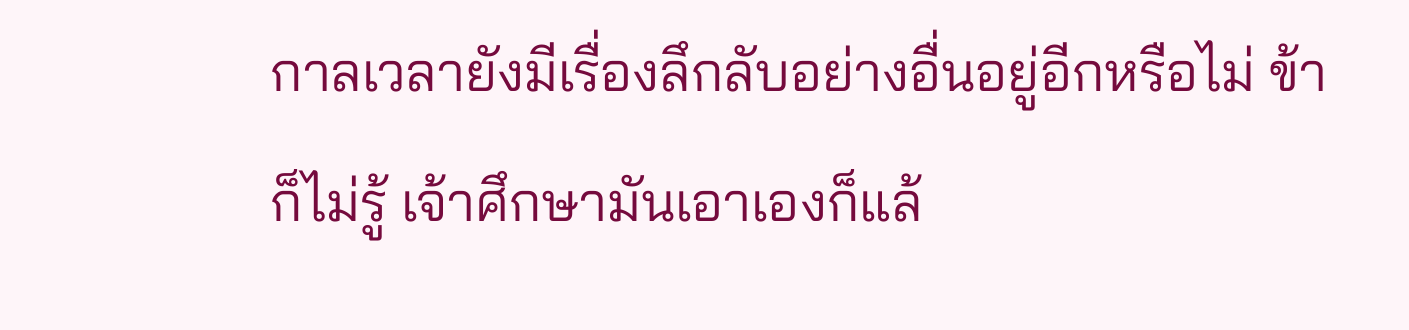กาลเวลายังมีเรื่องลึกลับอย่างอื่นอยู่อีกหรือไม่ ข้า
ก็ไม่รู้ เจ้าศึกษามันเอาเองก็แล้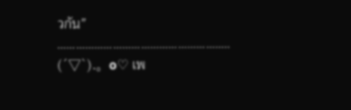วกัน”
………………………………………………..
(´▽`).。o♡ เพ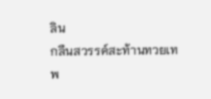ลิน
กลืนสวรรค์สะท้านทวยเทพ